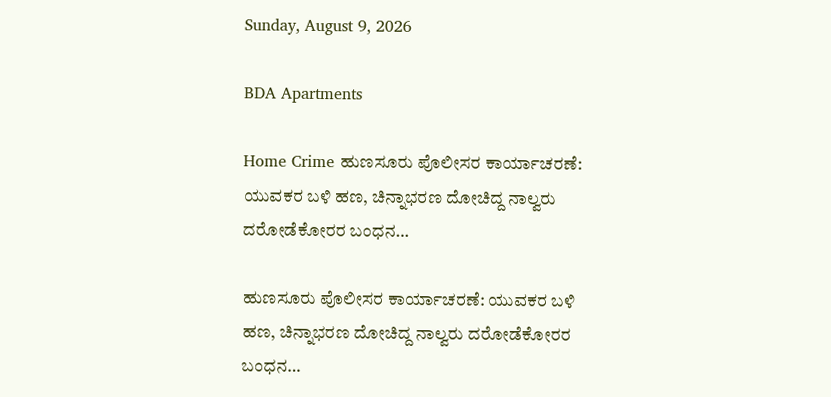Sunday, August 9, 2026

BDA Apartments

Home Crime ಹುಣಸೂರು ಪೊಲೀಸರ ಕಾರ್ಯಾಚರಣೆ: ಯುವಕರ ಬಳಿ ಹಣ, ಚಿನ್ನಾಭರಣ ದೋಚಿದ್ದ ನಾಲ್ವರು ದರೋಡೆಕೋರರ ಬಂಧನ…

ಹುಣಸೂರು ಪೊಲೀಸರ ಕಾರ್ಯಾಚರಣೆ: ಯುವಕರ ಬಳಿ ಹಣ, ಚಿನ್ನಾಭರಣ ದೋಚಿದ್ದ ನಾಲ್ವರು ದರೋಡೆಕೋರರ ಬಂಧನ…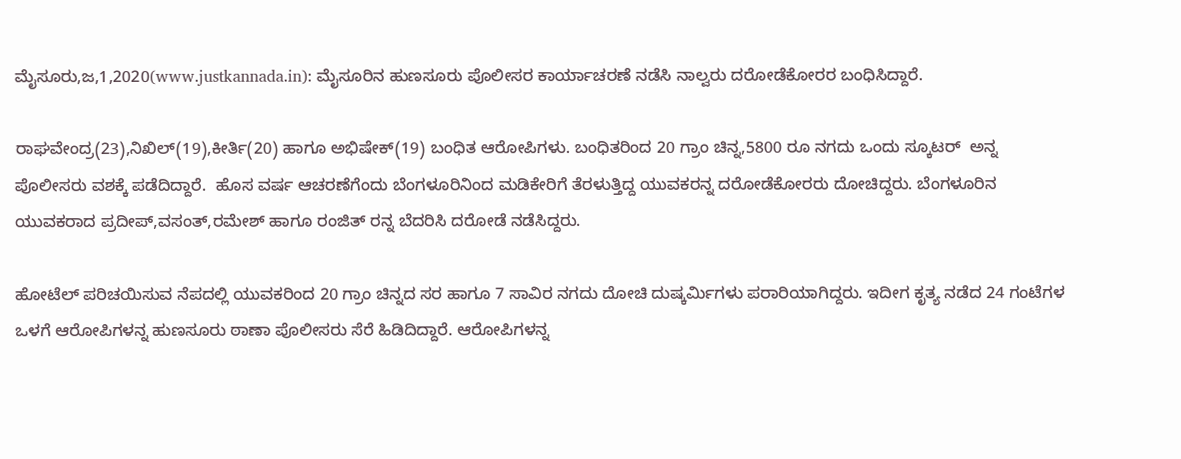ಮೈಸೂರು,ಜ,1,2020(www.justkannada.in): ಮೈಸೂರಿನ ಹುಣಸೂರು ಪೊಲೀಸರ ಕಾರ್ಯಾಚರಣೆ ನಡೆಸಿ ನಾಲ್ವರು ದರೋಡೆಕೋರರ ಬಂಧಿಸಿದ್ದಾರೆ.

ರಾಘವೇಂದ್ರ(23),ನಿಖಿಲ್(19),ಕೀರ್ತಿ(20) ಹಾಗೂ ಅಭಿಷೇಕ್(19) ಬಂಧಿತ ಆರೋಪಿಗಳು. ಬಂಧಿತರಿಂದ 20 ಗ್ರಾಂ ಚಿನ್ನ,5800 ರೂ ನಗದು ಒಂದು ಸ್ಕೂಟರ್  ಅನ್ನ ಪೊಲೀಸರು ವಶಕ್ಕೆ ಪಡೆದಿದ್ದಾರೆ.  ಹೊಸ ವರ್ಷ ಆಚರಣೆಗೆಂದು ಬೆಂಗಳೂರಿನಿಂದ ಮಡಿಕೇರಿಗೆ ತೆರಳುತ್ತಿದ್ದ ಯುವಕರನ್ನ ದರೋಡೆಕೋರರು ದೋಚಿದ್ದರು. ಬೆಂಗಳೂರಿನ ಯುವಕರಾದ ಪ್ರದೀಪ್,ವಸಂತ್,ರಮೇಶ್ ಹಾಗೂ ರಂಜಿತ್ ರನ್ನ ಬೆದರಿಸಿ ದರೋಡೆ ನಡೆಸಿದ್ದರು.

ಹೋಟೆಲ್ ಪರಿಚಯಿಸುವ ನೆಪದಲ್ಲಿ ಯುವಕರಿಂದ 20 ಗ್ರಾಂ ಚಿನ್ನದ ಸರ ಹಾಗೂ 7 ಸಾವಿರ ನಗದು ದೋಚಿ ದುಷ್ಕರ್ಮಿಗಳು ಪರಾರಿಯಾಗಿದ್ದರು. ಇದೀಗ ಕೃತ್ಯ ನಡೆದ 24 ಗಂಟೆಗಳ ಒಳಗೆ ಆರೋಪಿಗಳನ್ನ ಹುಣಸೂರು ಠಾಣಾ ಪೊಲೀಸರು ಸೆರೆ ಹಿಡಿದಿದ್ದಾರೆ. ಆರೋಪಿಗಳನ್ನ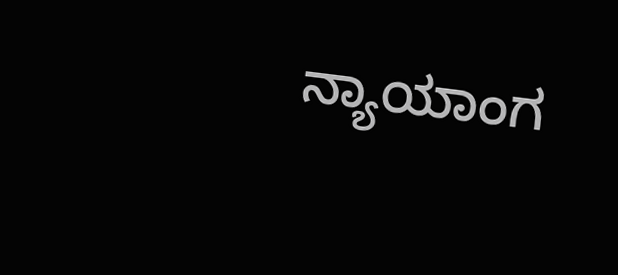ನ್ಯಾಯಾಂಗ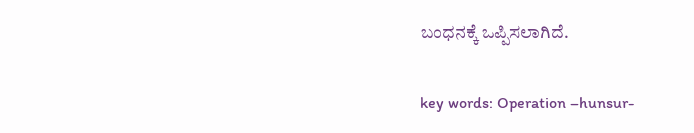ಬಂಧನಕ್ಕೆ ಒಪ್ಪಿಸಲಾಗಿದೆ.

key words: Operation –hunsur-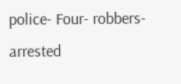police- Four- robbers- arrested